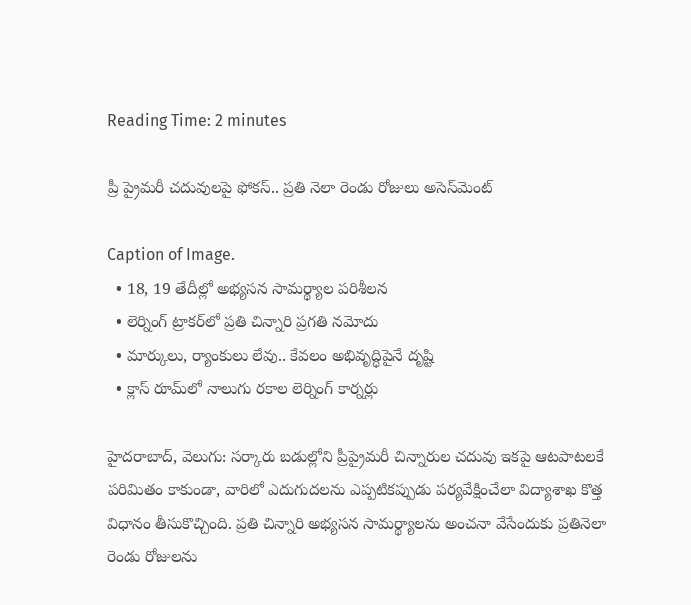Reading Time: 2 minutes

ప్రీ ప్రైమరీ చదువులపై ఫోకస్.. ప్రతి నెలా రెండు రోజులు అసెస్‌‌‌‌‌‌‌‌‌‌‌‌‌‌‌‌‌‌‌‌‌‌‌‌‌‌‌‌‌‌‌‌మెంట్

Caption of Image.
  • 18, 19 తేదీల్లో అభ్యసన సామర్థ్యాల పరిశీలన
  • లెర్నింగ్ ట్రాకర్‌‌‌‌‌‌‌‌‌‌‌‌‌‌‌‌‌‌‌‌‌‌‌‌‌‌‌‌‌‌‌‌‌‌‌‌‌‌‌‌‌‌‌‌‌‌‌‌‌‌‌‌‌‌‌‌‌‌‌‌‌‌‌‌లో ప్రతి చిన్నారి ప్రగతి నమోదు
  • మార్కులు, ర్యాంకులు లేవు.. కేవలం అభివృద్ధిపైనే దృష్టి
  • క్లాస్ రూమ్‌‌‌‌‌‌‌‌‌‌‌‌‌‌‌‌‌‌‌‌‌‌‌‌‌‌‌‌‌‌‌‌లో నాలుగు రకాల లెర్నింగ్ కార్నర్లు

హైదరాబాద్, వెలుగు: సర్కారు బడుల్లోని ప్రీప్రైమరీ చిన్నారుల చదువు ఇకపై ఆటపాటలకే పరిమితం కాకుండా, వారిలో ఎదుగుదలను ఎప్పటికప్పుడు పర్యవేక్షించేలా విద్యాశాఖ కొత్త విధానం తీసుకొచ్చింది. ప్రతి చిన్నారి అభ్యసన సామర్థ్యాలను అంచనా వేసేందుకు ప్రతినెలా రెండు రోజులను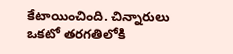కేటాయించింది. చిన్నారులు ఒకటో తరగతిలోకి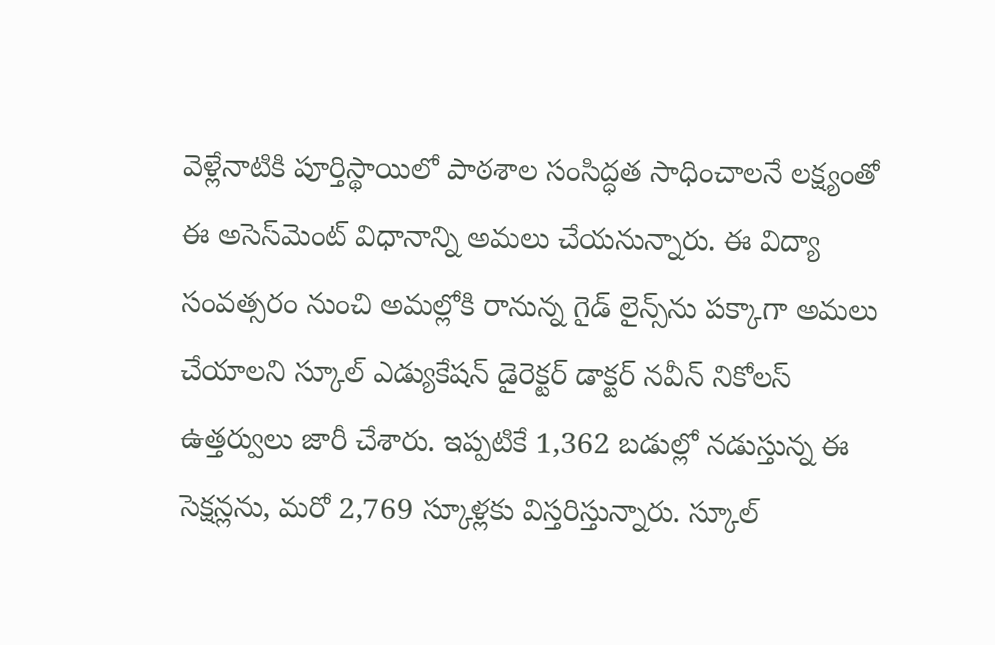వెళ్లేనాటికి పూర్తిస్థాయిలో పాఠశాల సంసిద్ధత సాధించాలనే లక్ష్యంతో ఈ అసెస్‌‌‌‌‌‌‌‌‌‌‌‌‌‌‌‌‌‌‌‌‌‌‌‌‌‌‌‌‌‌‌‌మెంట్ విధానాన్ని అమలు చేయనున్నారు. ఈ విద్యా సంవత్సరం నుంచి అమల్లోకి రానున్న గైడ్ లైన్స్‌‌‌‌‌‌‌‌‌‌‌‌‌‌‌‌‌‌‌‌‌‌‌‌‌‌‌‌‌‌‌‌ను పక్కాగా అమలు చేయాలని స్కూల్ ఎడ్యుకేషన్ డైరెక్టర్ డాక్టర్ నవీన్ నికోలస్ ఉత్తర్వులు జారీ చేశారు. ఇప్పటికే 1,362 బడుల్లో నడుస్తున్న ఈ సెక్షన్లను, మరో 2,769 స్కూళ్లకు విస్తరిస్తున్నారు. స్కూల్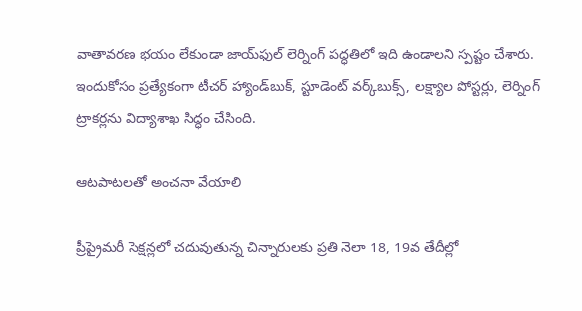వాతావరణ భయం లేకుండా జాయ్‌‌‌‌‌‌‌‌‌‌‌‌‌‌‌‌‌‌‌‌‌‌‌‌‌‌‌‌‌‌‌‌ఫుల్ లెర్నింగ్ పద్ధతిలో ఇది ఉండాలని స్పష్టం చేశారు. ఇందుకోసం ప్రత్యేకంగా టీచర్ హ్యాండ్‌‌‌‌‌‌‌‌‌‌‌‌‌‌‌‌‌‌‌‌‌‌‌‌‌‌‌‌‌‌‌‌బుక్, స్టూడెంట్ వర్క్‌‌‌‌‌‌‌‌‌‌‌‌‌‌‌‌‌‌‌‌‌‌‌‌‌‌‌‌‌‌‌‌బుక్స్, లక్ష్యాల పోస్టర్లు, లెర్నింగ్ ట్రాకర్లను విద్యాశాఖ సిద్ధం చేసింది.

ఆటపాటలతో అంచనా వేయాలి

ప్రీప్రైమరీ సెక్షన్లలో చదువుతున్న చిన్నారులకు ప్రతి నెలా 18, 19వ తేదీల్లో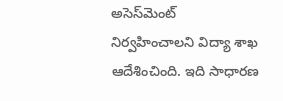అసెస్‌‌‌‌‌‌‌‌‌‌‌‌‌‌‌‌‌‌‌‌‌‌‌‌‌‌‌‌‌‌‌‌మెంట్ నిర్వహించాలని విద్యా శాఖ ఆదేశించింది. ఇది సాధారణ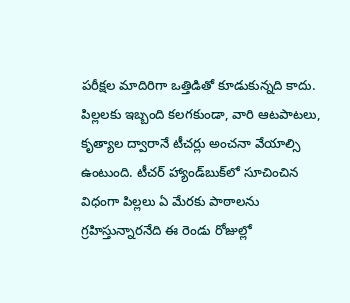పరీక్షల మాదిరిగా ఒత్తిడితో కూడుకున్నది కాదు. పిల్లలకు ఇబ్బంది కలగకుండా, వారి ఆటపాటలు, కృత్యాల ద్వారానే టీచర్లు అంచనా వేయాల్సి ఉంటుంది. టీచర్ హ్యాండ్‌‌‌‌‌‌‌‌‌‌‌‌‌‌‌‌‌‌‌‌‌‌‌‌‌‌‌‌‌‌‌‌బుక్‌‌‌‌‌‌‌‌‌‌‌‌‌‌‌‌‌‌‌‌‌‌‌‌‌‌‌‌‌‌‌‌లో సూచించిన విధంగా పిల్లలు ఏ మేరకు పాఠాలను గ్రహిస్తున్నారనేది ఈ రెండు రోజుల్లో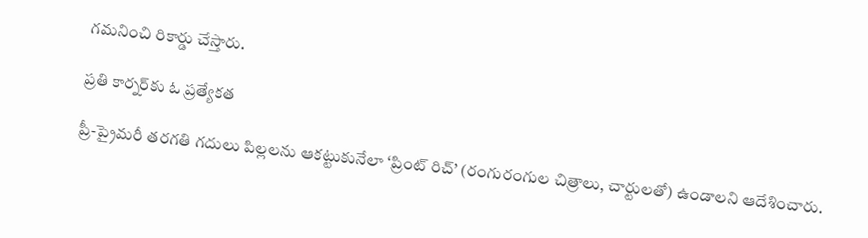గమనించి రికార్డు చేస్తారు.

ప్రతి కార్నర్‌‌‌‌‌‌‌‌‌‌‌‌‌‌‌‌‌‌‌‌‌‌‌‌‌‌‌‌‌‌‌‌‌‌‌‌‌‌‌‌‌‌‌‌‌‌‌‌‌‌‌‌‌‌‌‌‌‌‌‌‌‌‌‌కు ఓ ప్రత్యేకత

ప్రీ-ప్రైమరీ తరగతి గదులు పిల్లలను ఆకట్టుకునేలా ‘ప్రింట్ రిచ్’ (రంగురంగుల చిత్రాలు, చార్టులతో) ఉండాలని ఆదేశించారు.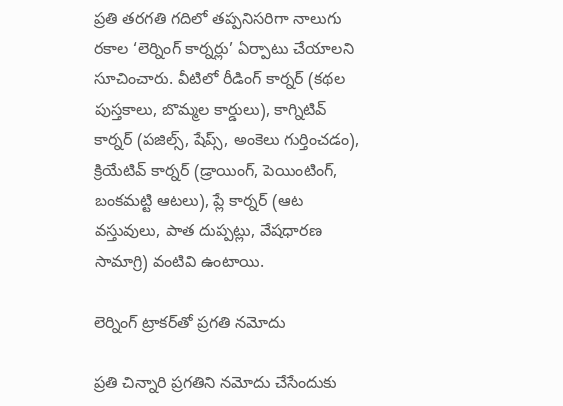ప్రతి తరగతి గదిలో తప్పనిసరిగా నాలుగు రకాల ‘లెర్నింగ్ కార్నర్లు’ ఏర్పాటు చేయాలని సూచించారు. వీటిలో రీడింగ్ కార్నర్ (కథల పుస్తకాలు, బొమ్మల కార్డులు), కాగ్నిటివ్ కార్నర్ (పజిల్స్, షేప్స్, అంకెలు గుర్తించడం), క్రియేటివ్ కార్నర్ (డ్రాయింగ్, పెయింటింగ్, బంకమట్టి ఆటలు), ప్లే కార్నర్ (ఆట వస్తువులు, పాత దుప్పట్లు, వేషధారణ సామాగ్రి) వంటివి ఉంటాయి.

లెర్నింగ్ ట్రాకర్‌‌‌‌‌‌‌‌‌‌‌‌‌‌‌‌‌‌‌‌‌‌‌‌‌‌‌‌‌‌‌‌‌‌‌‌‌‌‌‌‌‌‌‌‌‌‌‌‌‌‌‌‌‌‌‌‌‌‌‌‌‌‌‌తో ప్రగతి నమోదు

ప్రతి చిన్నారి ప్రగతిని నమోదు చేసేందుకు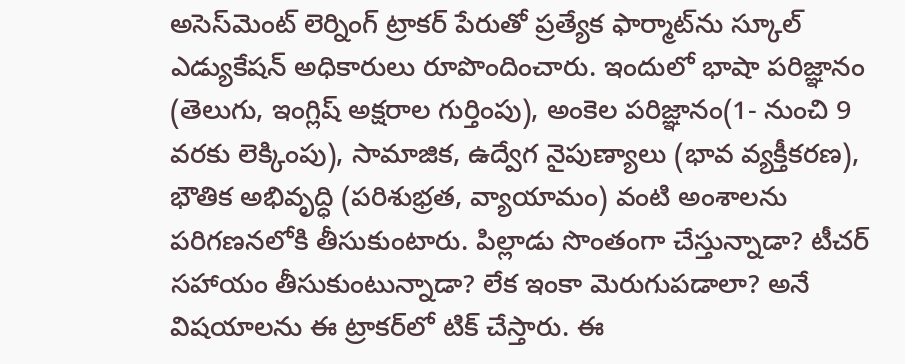అసెస్‌‌‌‌‌‌‌‌‌‌‌‌‌‌‌‌‌‌‌‌‌‌‌‌‌‌‌‌‌‌‌‌మెంట్ లెర్నింగ్ ట్రాకర్ పేరుతో ప్రత్యేక ఫార్మాట్‌‌‌‌‌‌‌‌‌‌‌‌‌‌‌‌‌‌‌‌‌‌‌‌‌‌‌‌‌‌‌‌ను స్కూల్ ఎడ్యుకేషన్ అధికారులు రూపొందించారు. ఇందులో భాషా పరిజ్ఞానం (తెలుగు, ఇంగ్లిష్ అక్షరాల గుర్తింపు), అంకెల పరిజ్ఞానం(1- నుంచి 9 వరకు లెక్కింపు), సామాజిక, ఉద్వేగ నైపుణ్యాలు (భావ వ్యక్తీకరణ), భౌతిక అభివృద్ధి (పరిశుభ్రత, వ్యాయామం) వంటి అంశాలను పరిగణనలోకి తీసుకుంటారు. పిల్లాడు సొంతంగా చేస్తున్నాడా? టీచర్ సహాయం తీసుకుంటున్నాడా? లేక ఇంకా మెరుగుపడాలా? అనే విషయాలను ఈ ట్రాకర్‌‌‌‌‌‌‌‌‌‌‌‌‌‌‌‌‌‌‌‌‌‌‌‌‌‌‌‌‌‌‌‌లో టిక్ చేస్తారు. ఈ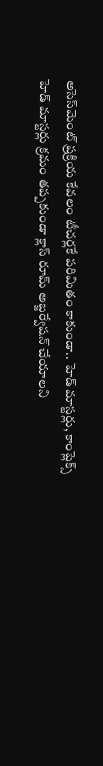అసెస్‌‌‌‌‌‌‌‌‌‌‌‌‌‌‌‌‌‌‌‌‌‌‌‌‌‌‌‌‌‌‌‌మెంట్ ప్రక్రియ కేవలం టీచర్లకే పరిమితం కాకుండా.. హెడ్ మాస్టర్లు, కాంప్లెక్స్ హెడ్ మాస్టర్లు క్రమం తప్పకుండా క్లాస్ రూమ్ అబ్జర్వేషన్ చేయాలని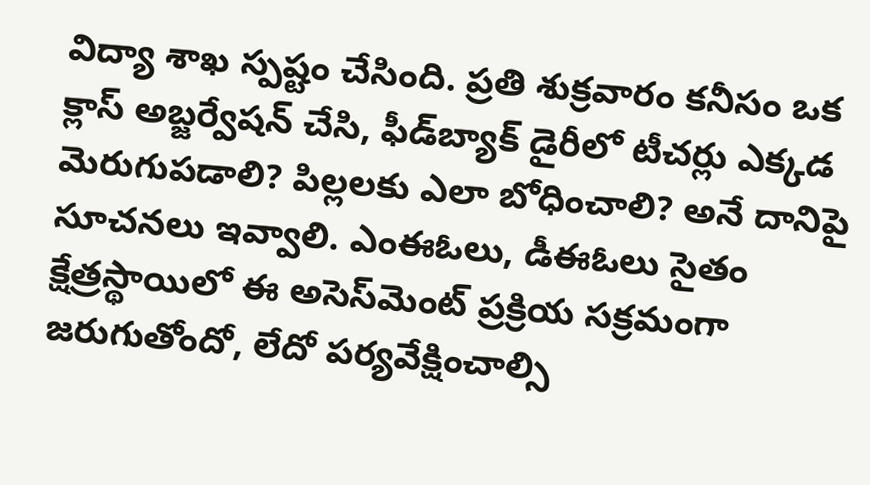విద్యా శాఖ స్పష్టం చేసింది. ప్రతి శుక్రవారం కనీసం ఒక క్లాస్ అబ్జర్వేషన్ చేసి, ఫీడ్‌‌‌‌‌‌‌‌‌‌‌‌‌‌‌‌‌‌‌‌‌‌‌‌‌‌‌‌‌‌‌‌బ్యాక్ డైరీలో టీచర్లు ఎక్కడ మెరుగుపడాలి? పిల్లలకు ఎలా బోధించాలి? అనే దానిపై సూచనలు ఇవ్వాలి. ఎంఈఓలు, డీఈఓలు సైతం క్షేత్రస్థాయిలో ఈ అసెస్‌‌‌‌‌‌‌‌‌‌‌‌‌‌‌‌‌‌‌‌‌‌‌‌‌‌‌‌‌‌‌‌మెంట్ ప్రక్రియ సక్రమంగా జరుగుతోందో, లేదో పర్యవేక్షించాల్సి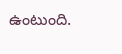ఉంటుంది.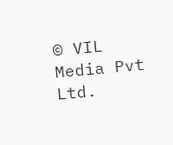© VIL Media Pvt Ltd.